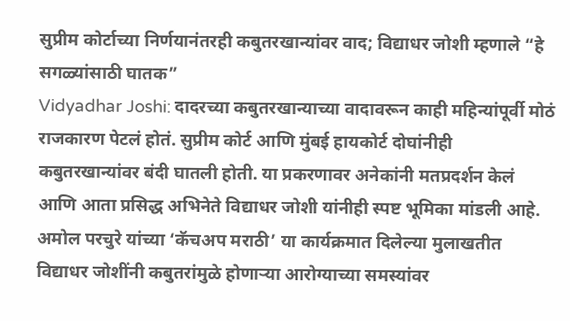सुप्रीम कोर्टाच्या निर्णयानंतरही कबुतरखान्यांवर वाद; विद्याधर जोशी म्हणाले “हे सगळ्यांसाठी घातक”
Vidyadhar Joshi: दादरच्या कबुतरखान्याच्या वादावरून काही महिन्यांपूर्वी मोठं राजकारण पेटलं होतं. सुप्रीम कोर्ट आणि मुंबई हायकोर्ट दोघांनीही कबुतरखान्यांवर बंदी घातली होती. या प्रकरणावर अनेकांनी मतप्रदर्शन केलं आणि आता प्रसिद्ध अभिनेते विद्याधर जोशी यांनीही स्पष्ट भूमिका मांडली आहे. अमोल परचुरे यांच्या ‘कॅचअप मराठी’ या कार्यक्रमात दिलेल्या मुलाखतीत विद्याधर जोशींनी कबुतरांमुळे होणाऱ्या आरोग्याच्या समस्यांवर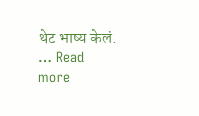थेट भाष्य केलं. … Read more